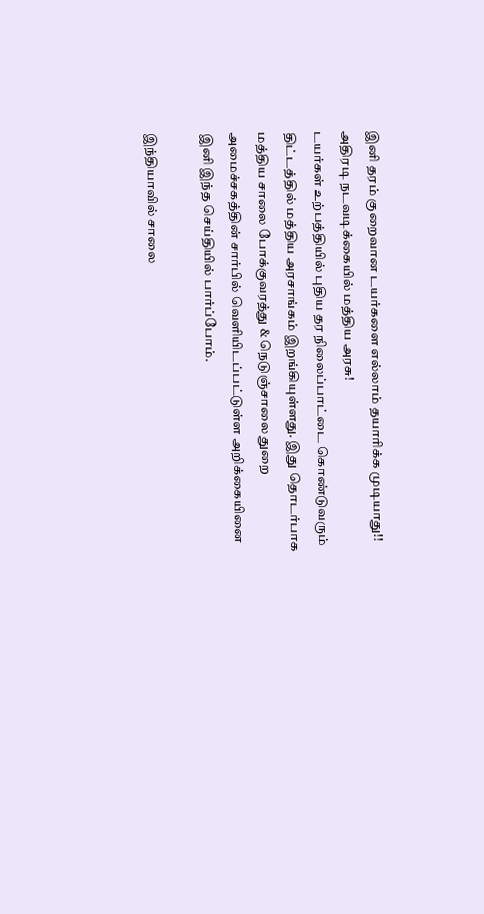இனி தரம் குறைவான டயர்களை எல்லாம் தயாரிக்க முடியாது!! அதிரடி நடவடிக்கையில் மத்திய அரசு!
டயர்கள் உற்பத்தியில் புதிய தர நிலைப்பாட்டை கொண்டுவரும் திட்டத்தில் மத்திய அரசாங்கம் இறங்கியுள்ளது. இது தொடர்பாக மத்திய சாலை போக்குவரத்து & நெடுஞ்சாலை துறை அமைச்சகத்தின் சார்பில் வெளியிடப்பட்டுள்ள அறிக்கையினை இனி இந்த செய்தியில் பார்ப்போம்.

இந்தியாவில் சாலை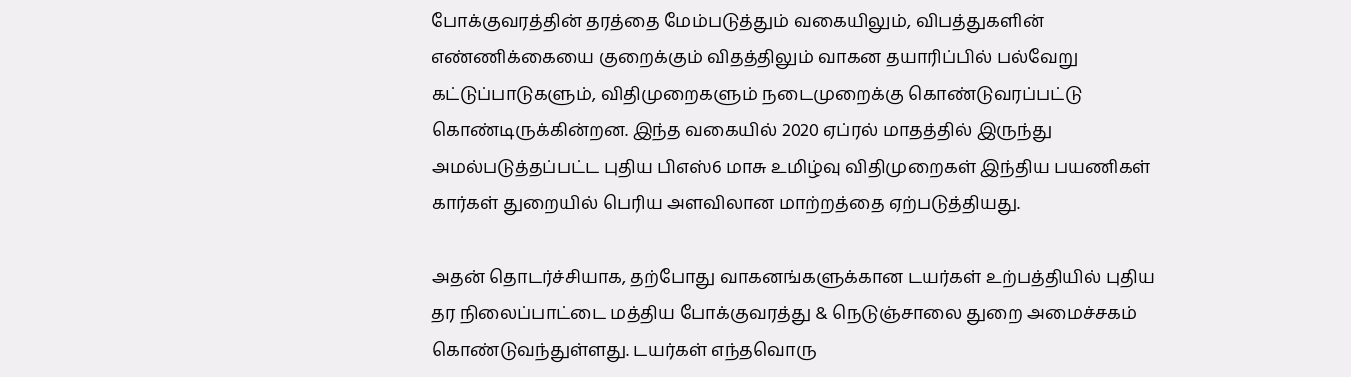போக்குவரத்தின் தரத்தை மேம்படுத்தும் வகையிலும், விபத்துகளின் எண்ணிக்கையை குறைக்கும் விதத்திலும் வாகன தயாரிப்பில் பல்வேறு கட்டுப்பாடுகளும், விதிமுறைகளும் நடைமுறைக்கு கொண்டுவரப்பட்டு கொண்டிருக்கின்றன. இந்த வகையில் 2020 ஏப்ரல் மாதத்தில் இருந்து அமல்படுத்தப்பட்ட புதிய பிஎஸ்6 மாசு உமிழ்வு விதிமுறைகள் இந்திய பயணிகள் கார்கள் துறையில் பெரிய அளவிலான மாற்றத்தை ஏற்படுத்தியது.

அதன் தொடர்ச்சியாக, தற்போது வாகனங்களுக்கான டயர்கள் உற்பத்தியில் புதிய தர நிலைப்பாட்டை மத்திய போக்குவரத்து & நெடுஞ்சாலை துறை அமைச்சகம் கொண்டுவந்துள்ளது. டயர்கள் எந்தவொரு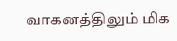வாகனத்திலும் மிக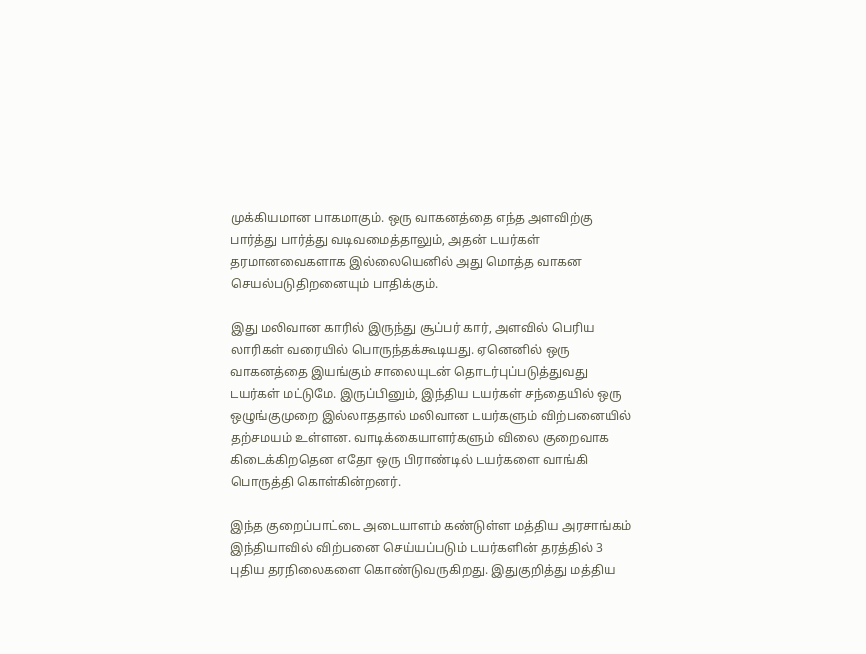முக்கியமான பாகமாகும். ஒரு வாகனத்தை எந்த அளவிற்கு பார்த்து பார்த்து வடிவமைத்தாலும், அதன் டயர்கள் தரமானவைகளாக இல்லையெனில் அது மொத்த வாகன செயல்படுதிறனையும் பாதிக்கும்.

இது மலிவான காரில் இருந்து சூப்பர் கார், அளவில் பெரிய லாரிகள் வரையில் பொருந்தக்கூடியது. ஏனெனில் ஒரு வாகனத்தை இயங்கும் சாலையுடன் தொடர்புப்படுத்துவது டயர்கள் மட்டுமே. இருப்பினும், இந்திய டயர்கள் சந்தையில் ஒரு ஒழுங்குமுறை இல்லாததால் மலிவான டயர்களும் விற்பனையில் தற்சமயம் உள்ளன. வாடிக்கையாளர்களும் விலை குறைவாக கிடைக்கிறதென எதோ ஒரு பிராண்டில் டயர்களை வாங்கி பொருத்தி கொள்கின்றனர்.

இந்த குறைப்பாட்டை அடையாளம் கண்டுள்ள மத்திய அரசாங்கம் இந்தியாவில் விற்பனை செய்யப்படும் டயர்களின் தரத்தில் 3 புதிய தரநிலைகளை கொண்டுவருகிறது. இதுகுறித்து மத்திய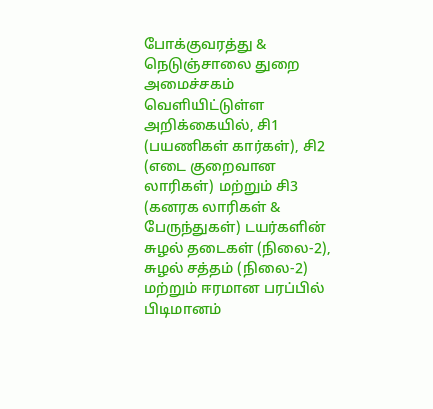போக்குவரத்து & நெடுஞ்சாலை துறை அமைச்சகம் வெளியிட்டுள்ள அறிக்கையில், சி1 (பயணிகள் கார்கள்), சி2 (எடை குறைவான லாரிகள்) மற்றும் சி3 (கனரக லாரிகள் & பேருந்துகள்) டயர்களின் சுழல் தடைகள் (நிலை-2), சுழல் சத்தம் (நிலை-2) மற்றும் ஈரமான பரப்பில் பிடிமானம்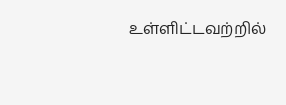உள்ளிட்டவற்றில்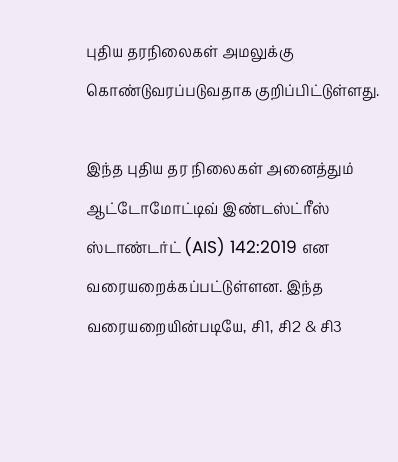புதிய தரநிலைகள் அமலுக்கு கொண்டுவரப்படுவதாக குறிப்பிட்டுள்ளது.

இந்த புதிய தர நிலைகள் அனைத்தும் ஆட்டோமோட்டிவ் இண்டஸ்ட்ரீஸ் ஸ்டாண்டர்ட் (AIS) 142:2019 என வரையறைக்கப்பட்டுள்ளன. இந்த வரையறையின்படியே, சி1, சி2 & சி3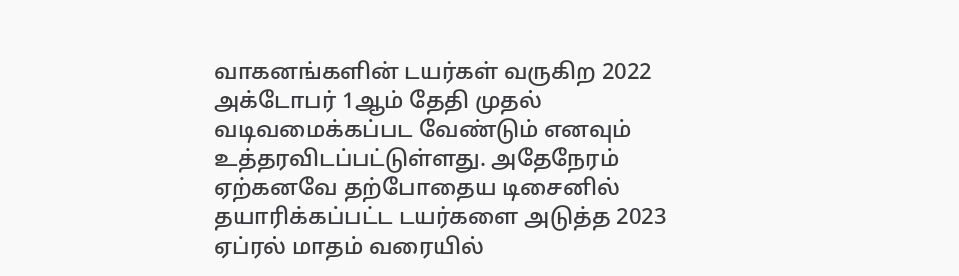வாகனங்களின் டயர்கள் வருகிற 2022 அக்டோபர் 1ஆம் தேதி முதல் வடிவமைக்கப்பட வேண்டும் எனவும் உத்தரவிடப்பட்டுள்ளது. அதேநேரம் ஏற்கனவே தற்போதைய டிசைனில் தயாரிக்கப்பட்ட டயர்களை அடுத்த 2023 ஏப்ரல் மாதம் வரையில்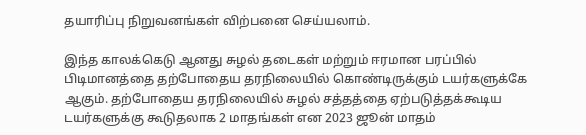தயாரிப்பு நிறுவனங்கள் விற்பனை செய்யலாம்.

இந்த காலக்கெடு ஆனது சுழல் தடைகள் மற்றும் ஈரமான பரப்பில் பிடிமானத்தை தற்போதைய தரநிலையில் கொண்டிருக்கும் டயர்களுக்கே ஆகும். தற்போதைய தரநிலையில் சுழல் சத்தத்தை ஏற்படுத்தக்கூடிய டயர்களுக்கு கூடுதலாக 2 மாதங்கள் என 2023 ஜூன் மாதம்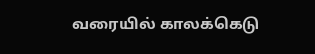வரையில் காலக்கெடு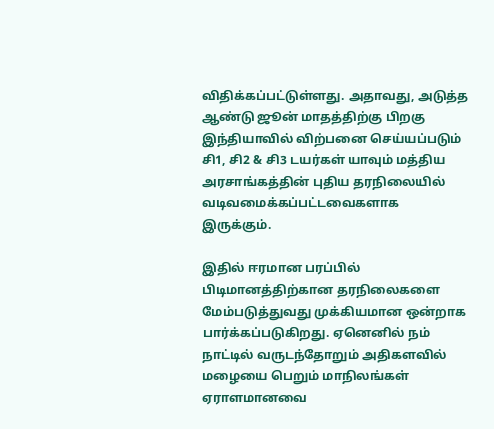விதிக்கப்பட்டுள்ளது. அதாவது, அடுத்த ஆண்டு ஜூன் மாதத்திற்கு பிறகு இந்தியாவில் விற்பனை செய்யப்படும் சி1, சி2 & சி3 டயர்கள் யாவும் மத்திய அரசாங்கத்தின் புதிய தரநிலையில் வடிவமைக்கப்பட்டவைகளாக இருக்கும்.

இதில் ஈரமான பரப்பில் பிடிமானத்திற்கான தரநிலைகளை மேம்படுத்துவது முக்கியமான ஒன்றாக பார்க்கப்படுகிறது. ஏனெனில் நம் நாட்டில் வருடந்தோறும் அதிகளவில் மழையை பெறும் மாநிலங்கள் ஏராளமானவை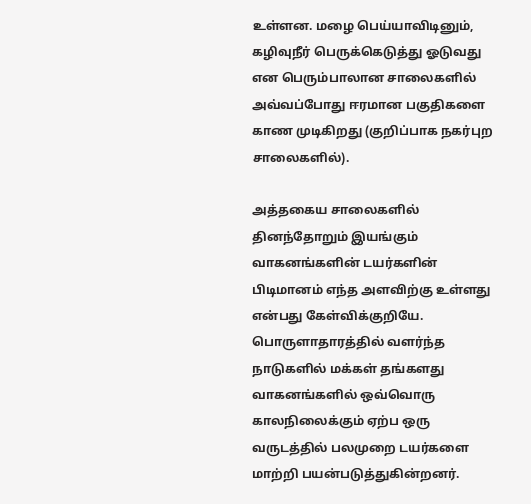உள்ளன. மழை பெய்யாவிடினும், கழிவுநீர் பெருக்கெடுத்து ஓடுவது என பெரும்பாலான சாலைகளில் அவ்வப்போது ஈரமான பகுதிகளை காண முடிகிறது (குறிப்பாக நகர்புற சாலைகளில்).

அத்தகைய சாலைகளில் தினந்தோறும் இயங்கும் வாகனங்களின் டயர்களின் பிடிமானம் எந்த அளவிற்கு உள்ளது என்பது கேள்விக்குறியே. பொருளாதாரத்தில் வளர்ந்த நாடுகளில் மக்கள் தங்களது வாகனங்களில் ஒவ்வொரு காலநிலைக்கும் ஏற்ப ஒரு வருடத்தில் பலமுறை டயர்களை மாற்றி பயன்படுத்துகின்றனர்.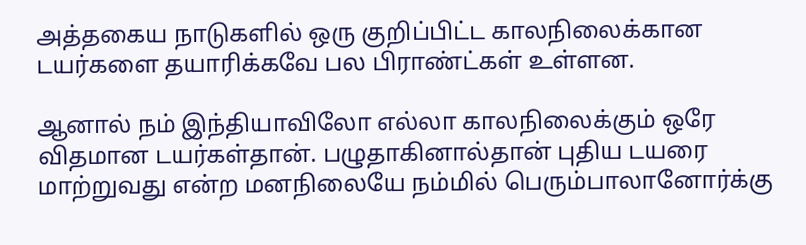அத்தகைய நாடுகளில் ஒரு குறிப்பிட்ட காலநிலைக்கான டயர்களை தயாரிக்கவே பல பிராண்ட்கள் உள்ளன.

ஆனால் நம் இந்தியாவிலோ எல்லா காலநிலைக்கும் ஒரே விதமான டயர்கள்தான். பழுதாகினால்தான் புதிய டயரை மாற்றுவது என்ற மனநிலையே நம்மில் பெரும்பாலானோர்க்கு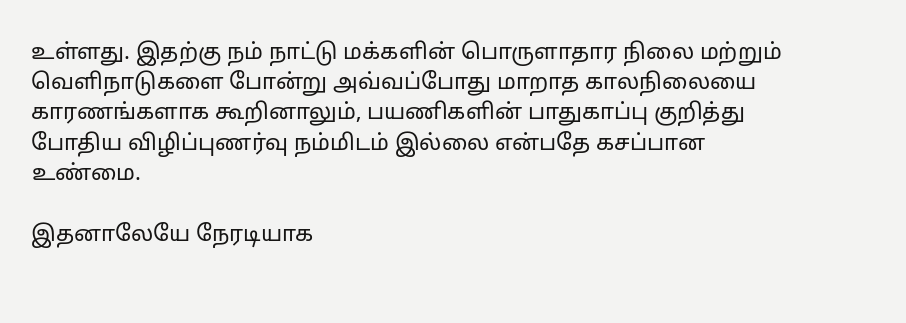உள்ளது. இதற்கு நம் நாட்டு மக்களின் பொருளாதார நிலை மற்றும் வெளிநாடுகளை போன்று அவ்வப்போது மாறாத காலநிலையை காரணங்களாக கூறினாலும், பயணிகளின் பாதுகாப்பு குறித்து போதிய விழிப்புணர்வு நம்மிடம் இல்லை என்பதே கசப்பான உண்மை.

இதனாலேயே நேரடியாக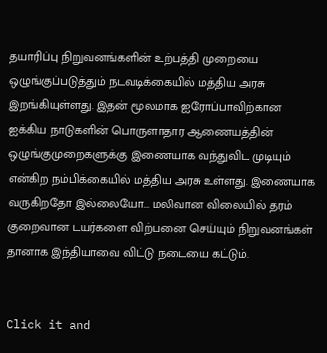தயாரிப்பு நிறுவனங்களின் உற்பத்தி முறையை ஒழுங்குப்படுத்தும் நடவடிக்கையில் மத்திய அரசு இறங்கியுள்ளது. இதன் மூலமாக ஐரோப்பாவிற்கான ஐக்கிய நாடுகளின் பொருளாதார ஆணையத்தின் ஒழுங்குமுறைகளுக்கு இணையாக வந்துவிட முடியும் என்கிற நம்பிக்கையில் மத்திய அரசு உள்ளது. இணையாக வருகிறதோ இல்லையோ... மலிவான விலையில் தரம் குறைவான டயர்களை விற்பனை செய்யும் நிறுவனங்கள் தானாக இந்தியாவை விட்டு நடையை கட்டும்.


Click it and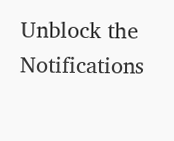Unblock the Notifications